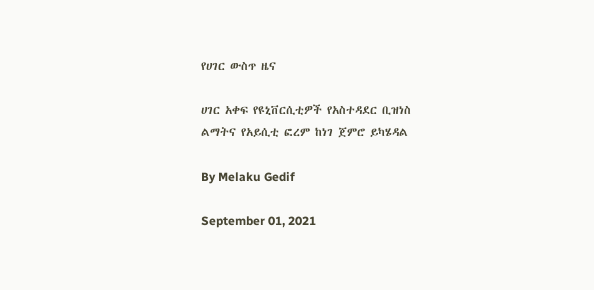የሀገር ውስጥ ዜና

ሀገር አቀፍ የዩኒቨርሲቲዎች የአስተዳደር ቢዝነስ ልማትና የአይሲቲ ፎረም ከነገ ጀምሮ ይካሄዳል

By Melaku Gedif

September 01, 2021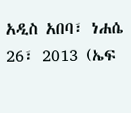አዲስ አበባ፣ ነሐሴ 26፣ 2013 (ኤፍ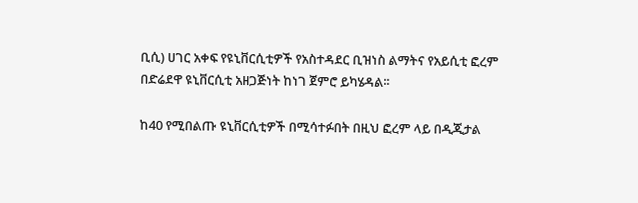ቢሲ) ሀገር አቀፍ የዩኒቨርሲቲዎች የአስተዳደር ቢዝነስ ልማትና የአይሲቲ ፎረም በድሬደዋ ዩኒቨርሲቲ አዘጋጅነት ከነገ ጀምሮ ይካሄዳል፡፡

ከ40 የሚበልጡ ዩኒቨርሲቲዎች በሚሳተፉበት በዚህ ፎረም ላይ በዲጂታል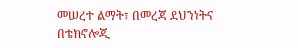መሠረተ ልማት፣ በመረጃ ደህንነትና በቴክኖሎጂ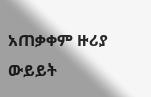አጠቃቀም ዙሪያ ውይይት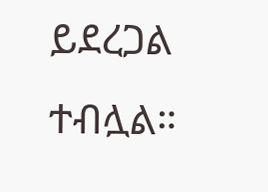ይደረጋል ተብሏል።